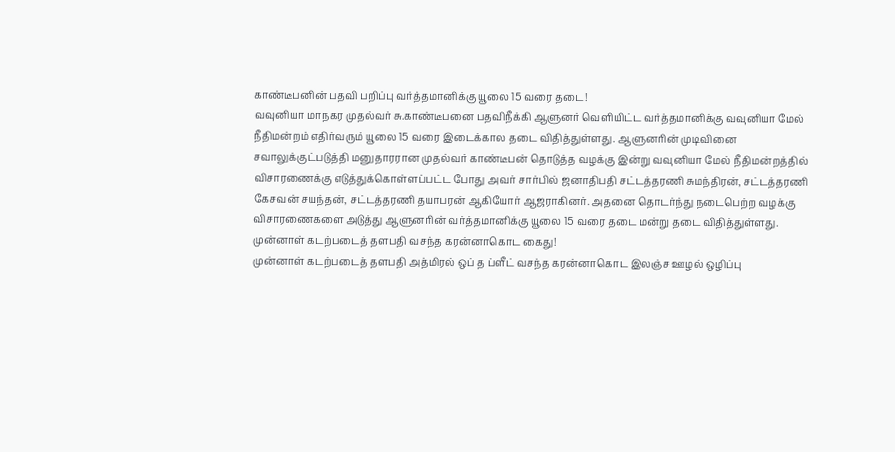காண்டீபனின் பதவி பறிப்பு வர்த்தமானிக்கு யூலை 15 வரை தடை!
வவுனியா மாநகர முதல்வர் சு.காண்டீபனை பதவிநீக்கி ஆளுனர் வெளியிட்ட வர்த்தமானிக்கு வவுனியா மேல் நீதிமன்றம் எதிர்வரும் யூலை 15 வரை இடைக்கால தடை விதித்துள்ளது. ஆளுனரின் முடிவினை சவாலுக்குட்படுத்தி மனுதாரரான முதல்வர் காண்டீபன் தொடுத்த வழக்கு இன்று வவுனியா மேல் நீதிமன்றத்தில் விசாரணைக்கு எடுத்துக்கொள்ளப்பட்ட போது அவர் சார்பில் ஜனாதிபதி சட்டத்தரணி சுமந்திரன், சட்டத்தரணி கேசவன் சயந்தன், சட்டத்தரணி தயாபரன் ஆகியோர் ஆஜராகினர். அதனை தொடர்ந்து நடைபெற்ற வழக்கு விசாரணைகளை அடுத்து ஆளுனரின் வர்த்தமானிக்கு யூலை 15 வரை தடை மன்று தடை விதித்துள்ளது.
முன்னாள் கடற்படைத் தளபதி வசந்த கரன்னாகொட கைது!
முன்னாள் கடற்படைத் தளபதி அத்மிரல் ஒப் த ப்ளீட் வசந்த கரன்னாகொட இலஞ்ச ஊழல் ஒழிப்பு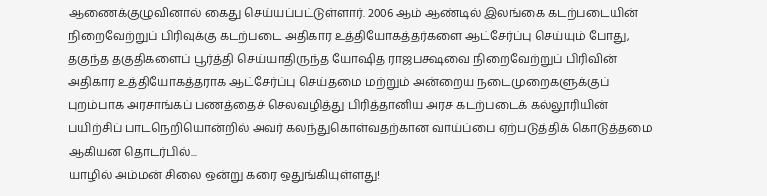ஆணைக்குழுவினால் கைது செய்யப்பட்டுள்ளார். 2006 ஆம் ஆண்டில் இலங்கை கடற்படையின் நிறைவேற்றுப் பிரிவுக்கு கடற்படை அதிகார உத்தியோகத்தர்களை ஆட்சேர்ப்பு செய்யும் போது, தகுந்த தகுதிகளைப் பூர்த்தி செய்யாதிருந்த யோஷித ராஜபக்ஷவை நிறைவேற்றுப் பிரிவின் அதிகார உத்தியோகத்தராக ஆட்சேர்ப்பு செய்தமை மற்றும் அன்றைய நடைமுறைகளுக்குப் புறம்பாக அரசாங்கப் பணத்தைச் செலவழித்து பிரித்தானிய அரச கடற்படைக் கல்லூரியின் பயிற்சிப் பாடநெறியொன்றில் அவர் கலந்துகொள்வதற்கான வாய்ப்பை ஏற்படுத்திக் கொடுத்தமை ஆகியன தொடர்பில்...
யாழில் அம்மன் சிலை ஒன்று கரை ஒதுங்கியுள்ளது!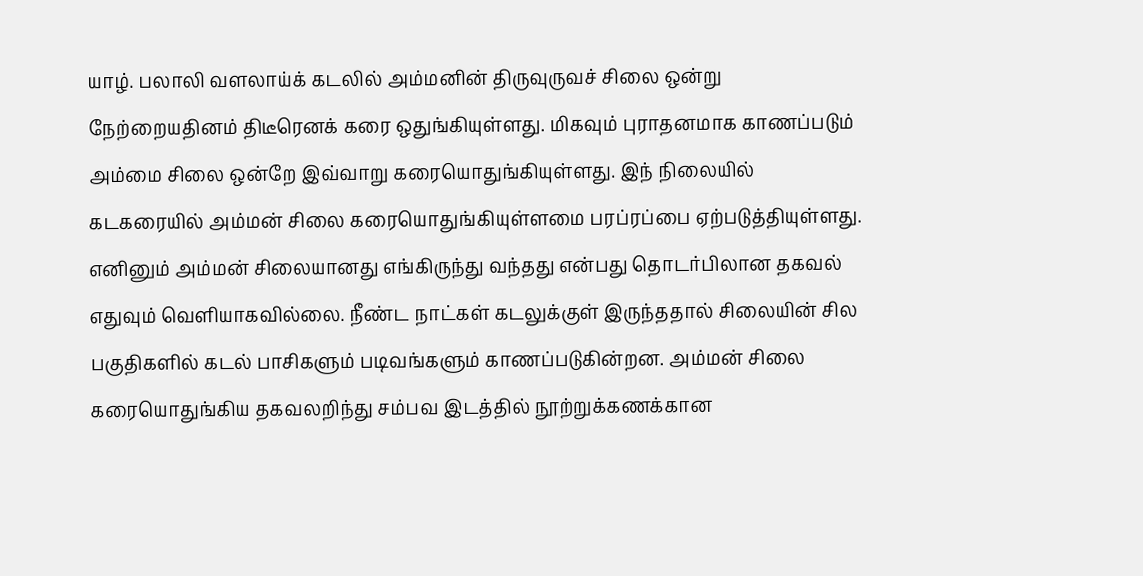யாழ். பலாலி வளலாய்க் கடலில் அம்மனின் திருவுருவச் சிலை ஒன்று நேற்றையதினம் திடீரெனக் கரை ஒதுங்கியுள்ளது. மிகவும் புராதனமாக காணப்படும் அம்மை சிலை ஒன்றே இவ்வாறு கரையொதுங்கியுள்ளது. இந் நிலையில் கடகரையில் அம்மன் சிலை கரையொதுங்கியுள்ளமை பரப்ரப்பை ஏற்படுத்தியுள்ளது. எனினும் அம்மன் சிலையானது எங்கிருந்து வந்தது என்பது தொடர்பிலான தகவல் எதுவும் வெளியாகவில்லை. நீண்ட நாட்கள் கடலுக்குள் இருந்ததால் சிலையின் சில பகுதிகளில் கடல் பாசிகளும் படிவங்களும் காணப்படுகின்றன. அம்மன் சிலை கரையொதுங்கிய தகவலறிந்து சம்பவ இடத்தில் நூற்றுக்கணக்கான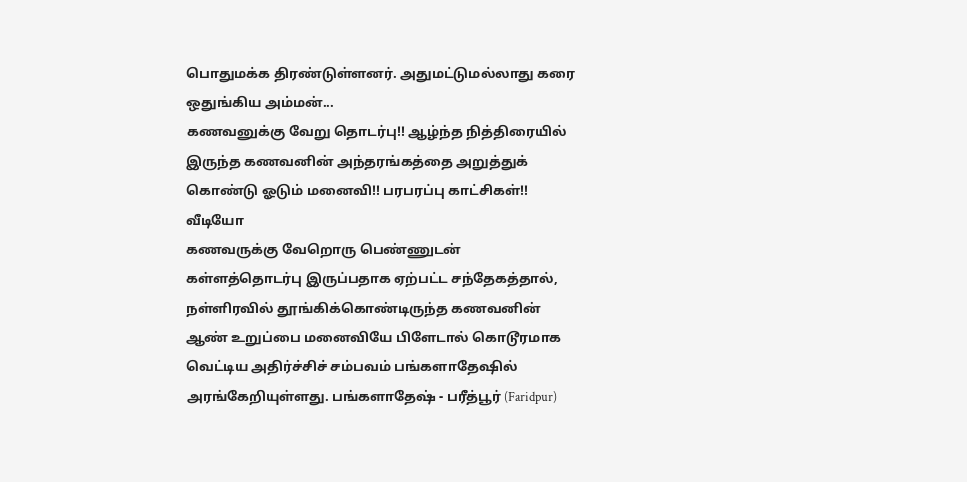பொதுமக்க திரண்டுள்ளனர். அதுமட்டுமல்லாது கரை ஒதுங்கிய அம்மன்...
கணவனுக்கு வேறு தொடர்பு!! ஆழ்ந்த நித்திரையில் இருந்த கணவனின் அந்தரங்கத்தை அறுத்துக் கொண்டு ஓடும் மனைவி!! பரபரப்பு காட்சிகள்!! வீடியோ
கணவருக்கு வேறொரு பெண்ணுடன் கள்ளத்தொடர்பு இருப்பதாக ஏற்பட்ட சந்தேகத்தால், நள்ளிரவில் தூங்கிக்கொண்டிருந்த கணவனின் ஆண் உறுப்பை மனைவியே பிளேடால் கொடூரமாக வெட்டிய அதிர்ச்சிச் சம்பவம் பங்களாதேஷில் அரங்கேறியுள்ளது. பங்களாதேஷ் - பரீத்பூர் (Faridpur)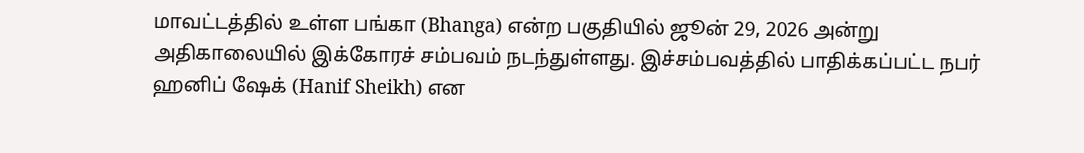மாவட்டத்தில் உள்ள பங்கா (Bhanga) என்ற பகுதியில் ஜூன் 29, 2026 அன்று அதிகாலையில் இக்கோரச் சம்பவம் நடந்துள்ளது. இச்சம்பவத்தில் பாதிக்கப்பட்ட நபர் ஹனிப் ஷேக் (Hanif Sheikh) என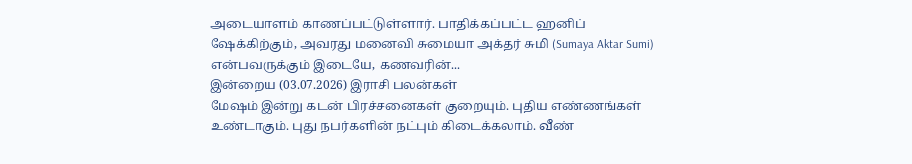அடையாளம் காணப்பட்டுள்ளார். பாதிக்கப்பட்ட ஹனிப் ஷேக்கிற்கும், அவரது மனைவி சுமையா அக்தர் சுமி (Sumaya Aktar Sumi) என்பவருக்கும் இடையே, கணவரின்...
இன்றைய (03.07.2026) இராசி பலன்கள்
மேஷம் இன்று கடன் பிரச்சனைகள் குறையும். புதிய எண்ணங்கள் உண்டாகும். புது நபர்களின் நட்பும் கிடைக்கலாம். வீண்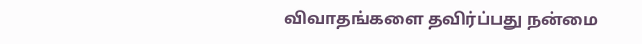விவாதங்களை தவிர்ப்பது நன்மை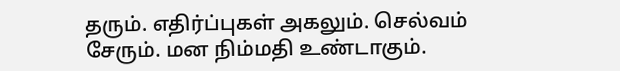தரும். எதிர்ப்புகள் அகலும். செல்வம் சேரும். மன நிம்மதி உண்டாகும்.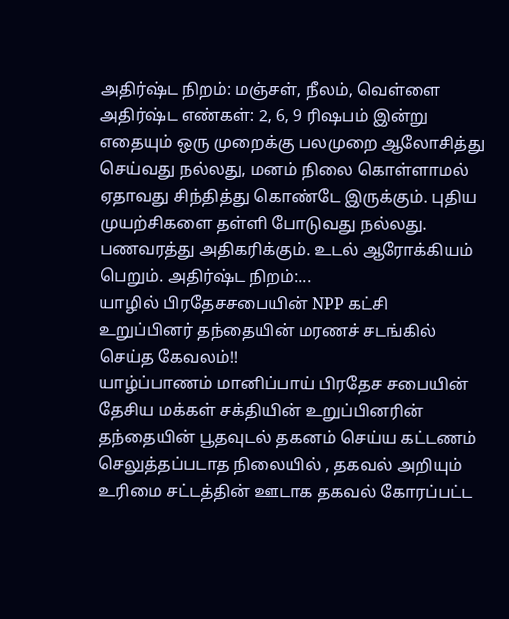அதிர்ஷ்ட நிறம்: மஞ்சள், நீலம், வெள்ளை அதிர்ஷ்ட எண்கள்: 2, 6, 9 ரிஷபம் இன்று எதையும் ஒரு முறைக்கு பலமுறை ஆலோசித்து செய்வது நல்லது, மனம் நிலை கொள்ளாமல் ஏதாவது சிந்தித்து கொண்டே இருக்கும். புதிய முயற்சிகளை தள்ளி போடுவது நல்லது. பணவரத்து அதிகரிக்கும். உடல் ஆரோக்கியம் பெறும். அதிர்ஷ்ட நிறம்:...
யாழில் பிரதேசசபையின் NPP கட்சி உறுப்பினர் தந்தையின் மரணச் சடங்கில் செய்த கேவலம்!!
யாழ்ப்பாணம் மானிப்பாய் பிரதேச சபையின் தேசிய மக்கள் சக்தியின் உறுப்பினரின் தந்தையின் பூதவுடல் தகனம் செய்ய கட்டணம் செலுத்தப்படாத நிலையில் , தகவல் அறியும் உரிமை சட்டத்தின் ஊடாக தகவல் கோரப்பட்ட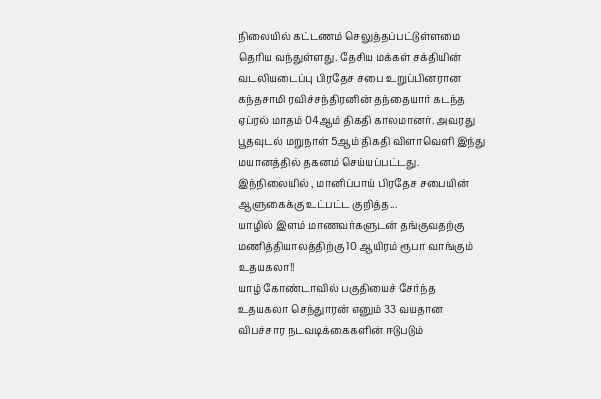நிலையில் கட்டணம் செலுத்தப்பட்டுள்ளமை தெரிய வந்துள்ளது. தேசிய மக்கள் சக்தியின் வடலியடைப்பு பிரதேச சபை உறுப்பினரான கந்தசாமி ரவிச்சந்திரனின் தந்தையார் கடந்த ஏப்ரல் மாதம் 04ஆம் திகதி காலமானர். அவரது பூதவுடல் மறுநாள் 5ஆம் திகதி விளாவெளி இந்து மயானத்தில் தகனம் செய்யப்பட்டது. இந்நிலையில் , மானிப்பாய் பிரதேச சபையின் ஆளுகைக்கு உட்பட்ட குறித்த...
யாழில் இளம் மாணவர்களுடன் தங்குவதற்கு மணித்தியாலத்திற்கு 10 ஆயிரம் ரூபா வாங்கும் உதயகலா!!
யாழ் கோண்டாவில் பகுதியைச் சேர்ந்த உதயகலா செந்துாரன் எனும் 33 வயதான விபச்சார நடவடிக்கைகளின் ஈடுபடும்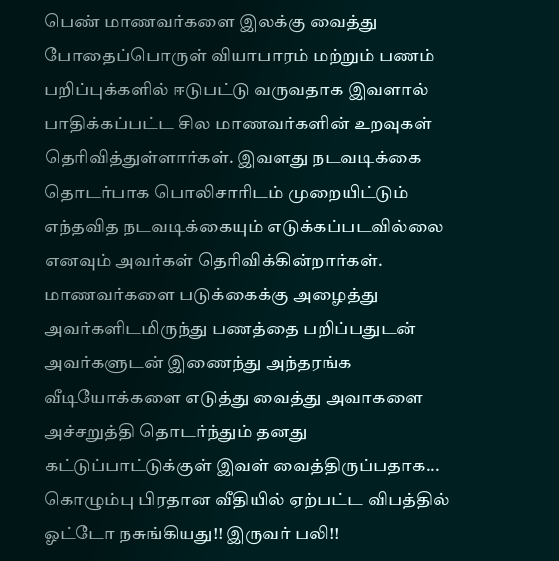பெண் மாணவர்களை இலக்கு வைத்து போதைப்பொருள் வியாபாரம் மற்றும் பணம் பறிப்புக்களில் ஈடுபட்டு வருவதாக இவளால் பாதிக்கப்பட்ட சில மாணவர்களின் உறவுகள் தெரிவித்துள்ளார்கள். இவளது நடவடிக்கை தொடர்பாக பொலிசாரிடம் முறையிட்டும் எந்தவித நடவடிக்கையும் எடுக்கப்படவில்லை எனவும் அவர்கள் தெரிவிக்கின்றார்கள். மாணவர்களை படுக்கைக்கு அழைத்து அவர்களிடமிருந்து பணத்தை பறிப்பதுடன் அவர்களுடன் இணைந்து அந்தரங்க வீடியோக்களை எடுத்து வைத்து அவாகளை அச்சறுத்தி தொடர்ந்தும் தனது கட்டுப்பாட்டுக்குள் இவள் வைத்திருப்பதாக...
கொழும்பு பிரதான வீதியில் ஏற்பட்ட விபத்தில் ஓட்டோ நசுங்கியது!! இருவர் பலி!!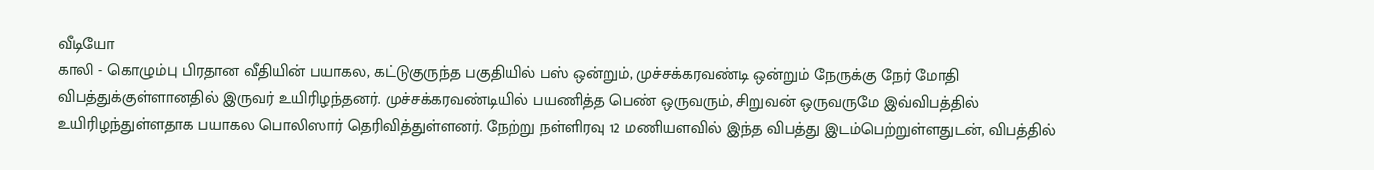வீடியோ
காலி - கொழும்பு பிரதான வீதியின் பயாகல, கட்டுகுருந்த பகுதியில் பஸ் ஒன்றும், முச்சக்கரவண்டி ஒன்றும் நேருக்கு நேர் மோதி விபத்துக்குள்ளானதில் இருவர் உயிரிழந்தனர். முச்சக்கரவண்டியில் பயணித்த பெண் ஒருவரும், சிறுவன் ஒருவருமே இவ்விபத்தில் உயிரிழந்துள்ளதாக பயாகல பொலிஸார் தெரிவித்துள்ளனர். நேற்று நள்ளிரவு 12 மணியளவில் இந்த விபத்து இடம்பெற்றுள்ளதுடன், விபத்தில்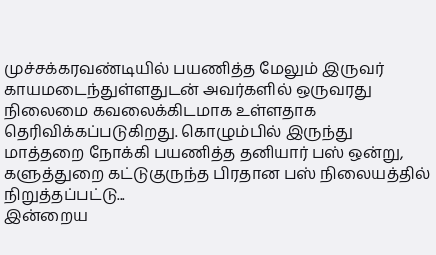முச்சக்கரவண்டியில் பயணித்த மேலும் இருவர் காயமடைந்துள்ளதுடன் அவர்களில் ஒருவரது நிலைமை கவலைக்கிடமாக உள்ளதாக தெரிவிக்கப்படுகிறது. கொழும்பில் இருந்து மாத்தறை நோக்கி பயணித்த தனியார் பஸ் ஒன்று, களுத்துறை கட்டுகுருந்த பிரதான பஸ் நிலையத்தில் நிறுத்தப்பட்டு...
இன்றைய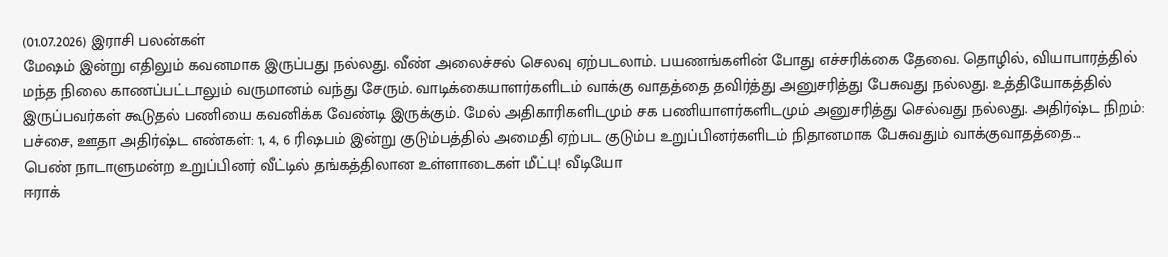(01.07.2026) இராசி பலன்கள்
மேஷம் இன்று எதிலும் கவனமாக இருப்பது நல்லது. வீண் அலைச்சல் செலவு ஏற்படலாம். பயணங்களின் போது எச்சரிக்கை தேவை. தொழில், வியாபாரத்தில் மந்த நிலை காணப்பட்டாலும் வருமானம் வந்து சேரும். வாடிக்கையாளர்களிடம் வாக்கு வாதத்தை தவிர்த்து அனுசரித்து பேசுவது நல்லது. உத்தியோகத்தில் இருப்பவர்கள் கூடுதல் பணியை கவனிக்க வேண்டி இருக்கும். மேல் அதிகாரிகளிடமும் சக பணியாளர்களிடமும் அனுசரித்து செல்வது நல்லது. அதிர்ஷ்ட நிறம்: பச்சை, ஊதா அதிர்ஷ்ட எண்கள்: 1, 4, 6 ரிஷபம் இன்று குடும்பத்தில் அமைதி ஏற்பட குடும்ப உறுப்பினர்களிடம் நிதானமாக பேசுவதும் வாக்குவாதத்தை...
பெண் நாடாளுமன்ற உறுப்பினர் வீட்டில் தங்கத்திலான உள்ளாடைகள் மீட்பு! வீடியோ
ஈராக்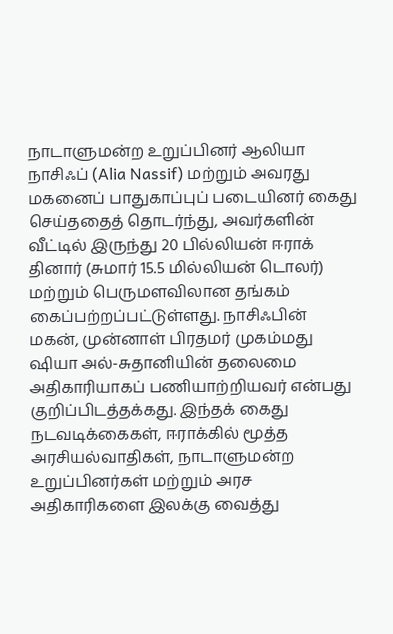நாடாளுமன்ற உறுப்பினர் ஆலியா நாசிஃப் (Alia Nassif) மற்றும் அவரது மகனைப் பாதுகாப்புப் படையினர் கைது செய்ததைத் தொடர்ந்து, அவர்களின் வீட்டில் இருந்து 20 பில்லியன் ஈராக் தினார் (சுமார் 15.5 மில்லியன் டொலர்) மற்றும் பெருமளவிலான தங்கம் கைப்பற்றப்பட்டுள்ளது. நாசிஃபின் மகன், முன்னாள் பிரதமர் முகம்மது ஷியா அல்-சுதானியின் தலைமை அதிகாரியாகப் பணியாற்றியவர் என்பது குறிப்பிடத்தக்கது. இந்தக் கைது நடவடிக்கைகள், ஈராக்கில் மூத்த அரசியல்வாதிகள், நாடாளுமன்ற உறுப்பினர்கள் மற்றும் அரச அதிகாரிகளை இலக்கு வைத்து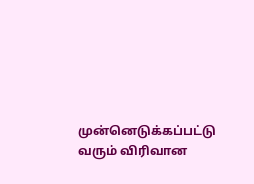முன்னெடுக்கப்பட்டு வரும் விரிவான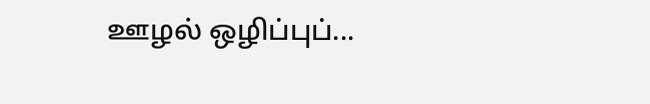ஊழல் ஒழிப்புப்...